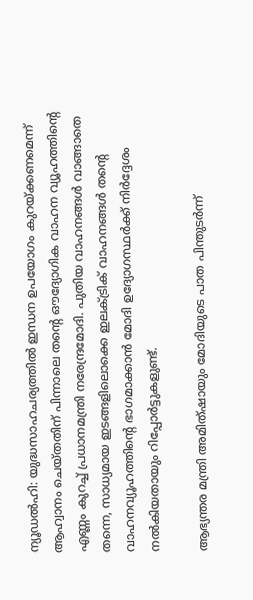ന്യൂഡല്‍ഹി: യുദ്ധസാഹചര്യത്തില്‍ ഇന്ധന ഉപയോഗം കുറയ്ക്കണമെന്ന് ആഹ്വാനം ചെയ്തതിന് പിന്നാലെ തന്റെ ഔദ്യോഗിക വാഹന വ്യൂഹത്തിന്റെ എണ്ണം കുറച്ച് പ്രധാനമന്ത്രി നരേന്ദ്രമോദി. പുതിയ വാഹനങ്ങള്‍ വാങ്ങാതെ തന്നെ, സാധ്യമായ ഇടങ്ങളിലൊക്കെ ഇലക്ട്രിക് വാഹനങ്ങള്‍ തന്റെ വാഹനവ്യൂഹത്തിന്റെ ഭാഗമാക്കാന്‍ മോദി ഉദ്യോഗസ്ഥര്‍ക്ക് നിര്‍ദ്ദേശം നല്‍കിയതായും റിപ്പോര്‍ട്ടുകളുണ്ട്.

ആഭ്യന്തര മന്ത്രി അമിത്ഷായും മോദിയുടെ പാത പിന്തുടര്‍ന്ന്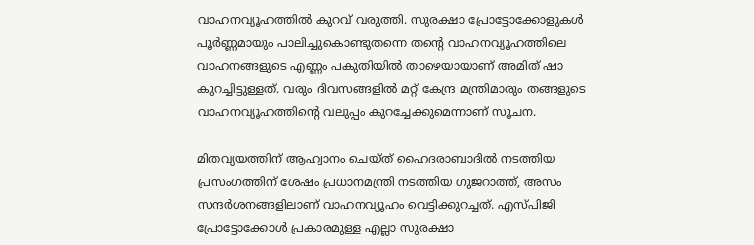വാഹനവ്യൂഹത്തിൽ കുറവ് വരുത്തി. സുരക്ഷാ പ്രോട്ടോക്കോളുകൾ പൂർണ്ണമായും പാലിച്ചുകൊണ്ടുതന്നെ തന്റെ വാഹനവ്യൂഹത്തിലെ വാഹനങ്ങളുടെ എണ്ണം പകുതിയിൽ താഴെയായാണ് അമിത് ഷാ കുറച്ചിട്ടുള്ളത്. വരും ദിവസങ്ങളിൽ മറ്റ് കേന്ദ്ര മന്ത്രിമാരും തങ്ങളുടെ വാഹനവ്യൂഹത്തിന്റെ വലുപ്പം കുറച്ചേക്കുമെന്നാണ് സൂചന.

മിതവ്യയത്തിന് ആഹ്വാനം ചെയ്ത് ഹൈദരാബാദിൽ നടത്തിയ പ്രസംഗത്തിന് ശേഷം പ്രധാനമന്ത്രി നടത്തിയ ഗുജറാത്ത്, അസം സന്ദര്‍ശനങ്ങളിലാണ് വാഹനവ്യൂഹം വെട്ടിക്കുറച്ചത്. എസ്പിജി പ്രോട്ടോക്കോള്‍ പ്രകാരമുള്ള എല്ലാ സുരക്ഷാ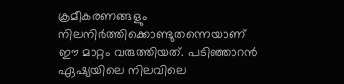ക്രമീകരണങ്ങളും നിലനിര്‍ത്തിക്കൊണ്ടുതന്നെയാണ് ഈ മാറ്റം വരുത്തിയത്. പടിഞ്ഞാറന്‍ ഏഷ്യയിലെ നിലവിലെ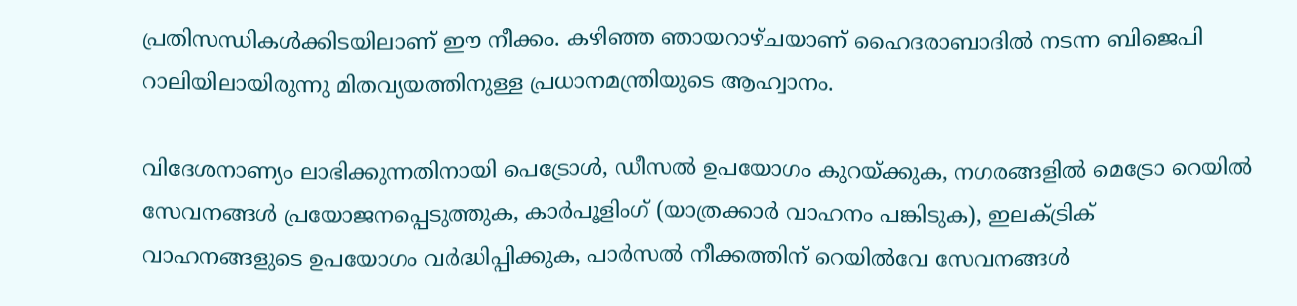പ്രതിസന്ധികള്‍ക്കിടയിലാണ് ഈ നീക്കം. കഴിഞ്ഞ ഞായറാഴ്ചയാണ് ഹൈദരാബാദില്‍ നടന്ന ബിജെപി റാലിയിലായിരുന്നു മിതവ്യയത്തിനുള്ള പ്രധാനമന്ത്രിയുടെ ആഹ്വാനം.

വിദേശനാണ്യം ലാഭിക്കുന്നതിനായി പെട്രോള്‍, ഡീസല്‍ ഉപയോഗം കുറയ്ക്കുക, നഗരങ്ങളില്‍ മെട്രോ റെയില്‍ സേവനങ്ങള്‍ പ്രയോജനപ്പെടുത്തുക, കാര്‍പൂളിംഗ് (യാത്രക്കാര്‍ വാഹനം പങ്കിടുക), ഇലക്ട്രിക് വാഹനങ്ങളുടെ ഉപയോഗം വര്‍ദ്ധിപ്പിക്കുക, പാര്‍സല്‍ നീക്കത്തിന് റെയില്‍വേ സേവനങ്ങള്‍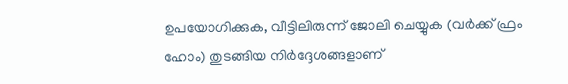ഉപയോഗിക്കുക, വീട്ടിലിരുന്ന് ജോലി ചെയ്യുക (വര്‍ക്ക് ഫ്രം ഹോം) തുടങ്ങിയ നിര്‍ദ്ദേശങ്ങളാണ്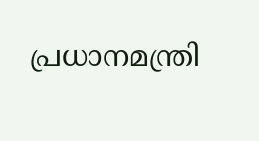പ്രധാനമന്ത്രി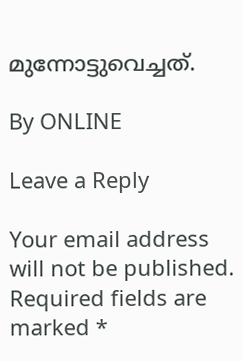മുന്നോട്ടുവെച്ചത്.

By ONLINE

Leave a Reply

Your email address will not be published. Required fields are marked *